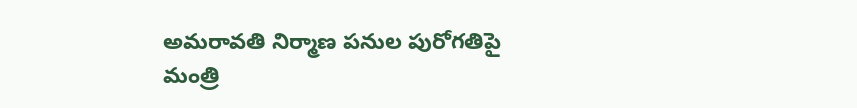అమరావతి నిర్మాణ పనుల పురోగతిపై మంత్రి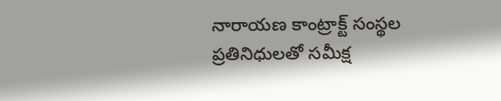నారాయణ కాంట్రాక్ట్ సంస్థల ప్రతినిధులతో సమీక్ష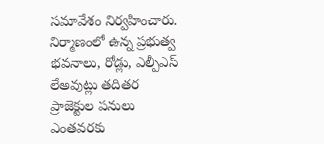సమావేశం నిర్వహించారు. నిర్మాణంలో ఉన్న ప్రభుత్వ భవనాలు, రోడ్లు, ఎల్పీఎస్ లేఅవుట్లు తదితర ప్రాజెక్టుల పనులు ఎంతవరకు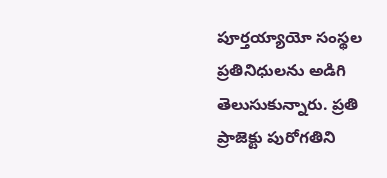పూర్తయ్యాయో సంస్థల ప్రతినిధులను అడిగి తెలుసుకున్నారు. ప్రతి ప్రాజెక్టు పురోగతిని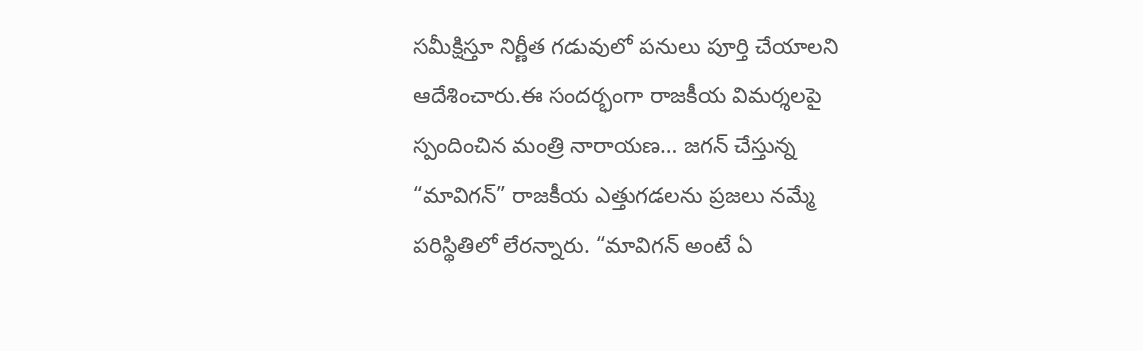సమీక్షిస్తూ నిర్ణీత గడువులో పనులు పూర్తి చేయాలని ఆదేశించారు.ఈ సందర్భంగా రాజకీయ విమర్శలపై స్పందించిన మంత్రి నారాయణ… జగన్ చేస్తున్న “మావిగన్” రాజకీయ ఎత్తుగడలను ప్రజలు నమ్మే పరిస్థితిలో లేరన్నారు. “మావిగన్ అంటే ఏ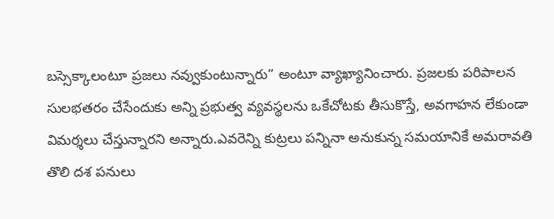బస్సెక్కాలంటూ ప్రజలు నవ్వుకుంటున్నారు” అంటూ వ్యాఖ్యానించారు. ప్రజలకు పరిపాలన సులభతరం చేసేందుకు అన్ని ప్రభుత్వ వ్యవస్థలను ఒకేచోటకు తీసుకొస్తే, అవగాహన లేకుండా విమర్శలు చేస్తున్నారని అన్నారు.ఎవరెన్ని కుట్రలు పన్నినా అనుకున్న సమయానికే అమరావతి తొలి దశ పనులు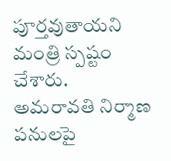పూర్తవుతాయని మంత్రి స్పష్టం చేశారు.
అమరావతి నిర్మాణ పనులపై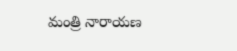మంత్రి నారాయణ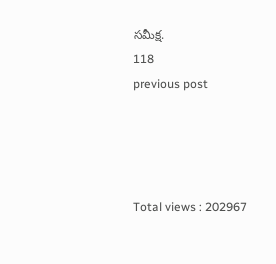సమీక్ష.
118
previous post




Total views : 202967